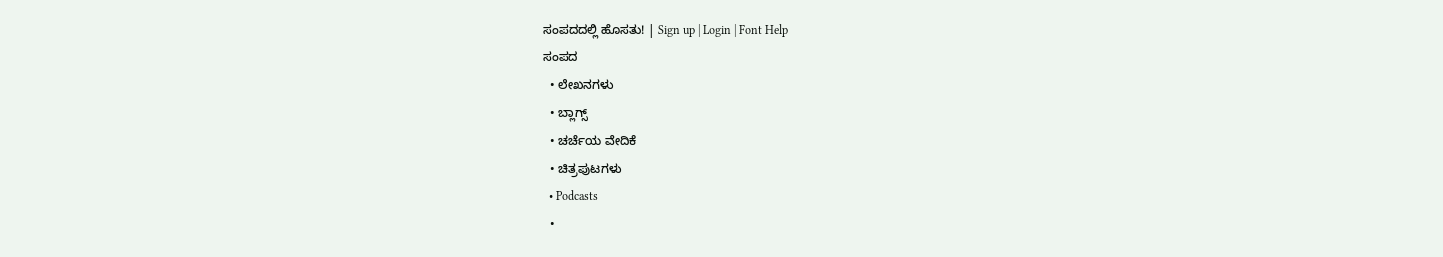ಸಂಪದದಲ್ಲಿ ಹೊಸತು! | Sign up | Login | Font Help
ಸಂಪದ
  • ಲೇಖನಗಳು
  • ಬ್ಲಾಗ್ಸ್
  • ಚರ್ಚೆಯ ವೇದಿಕೆ
  • ಚಿತ್ರಪುಟಗಳು
  • Podcasts
  •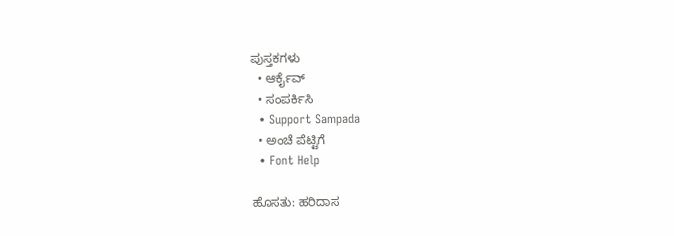ಪುಸ್ತಕಗಳು
  • ಆರ್ಕೈವ್
  • ಸಂಪರ್ಕಿಸಿ
  • Support Sampada
  • ಅಂಚೆ ಪೆಟ್ಟಿಗೆ
  • Font Help

ಹೊಸತು: ಹರಿದಾಸ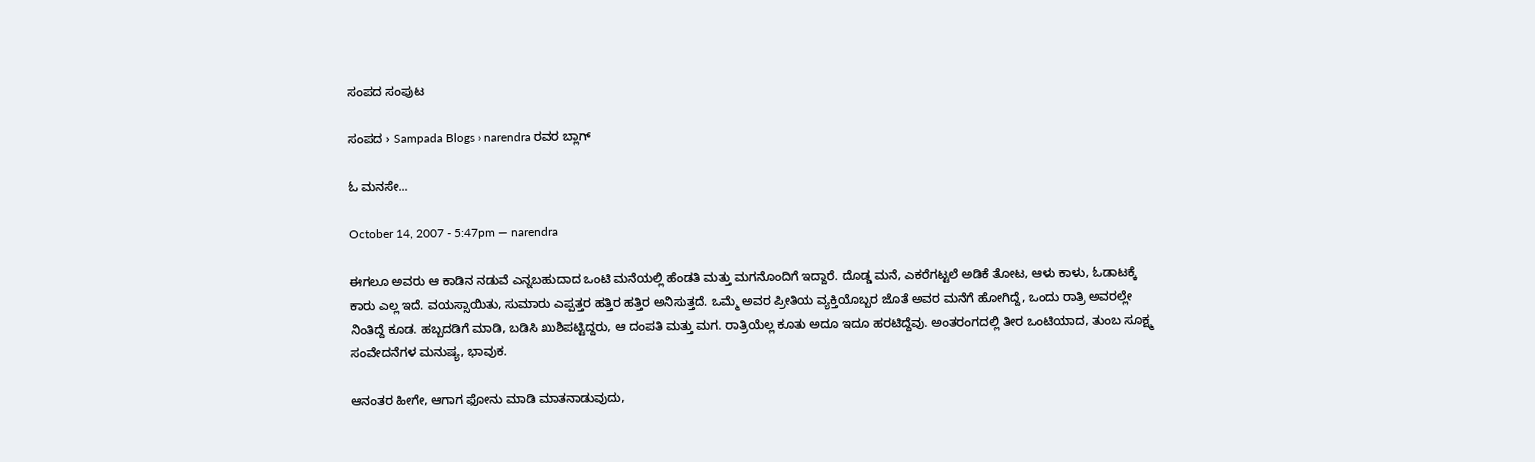ಸಂಪದ ಸಂಪುಟ

ಸಂಪದ › Sampada Blogs › narendra ರವರ ಬ್ಲಾಗ್

ಓ ಮನಸೇ...

October 14, 2007 - 5:47pm — narendra

ಈಗಲೂ ಅವರು ಆ ಕಾಡಿನ ನಡುವೆ ಎನ್ನಬಹುದಾದ ಒಂಟಿ ಮನೆಯಲ್ಲಿ ಹೆಂಡತಿ ಮತ್ತು ಮಗನೊಂದಿಗೆ ಇದ್ದಾರೆ. ದೊಡ್ಡ ಮನೆ, ಎಕರೆಗಟ್ಟಲೆ ಅಡಿಕೆ ತೋಟ, ಆಳು ಕಾಳು, ಓಡಾಟಕ್ಕೆ ಕಾರು ಎಲ್ಲ ಇದೆ. ವಯಸ್ಸಾಯಿತು, ಸುಮಾರು ಎಪ್ಪತ್ತರ ಹತ್ತಿರ ಹತ್ತಿರ ಅನಿಸುತ್ತದೆ. ಒಮ್ಮೆ ಅವರ ಪ್ರೀತಿಯ ವ್ಯಕ್ತಿಯೊಬ್ಬರ ಜೊತೆ ಅವರ ಮನೆಗೆ ಹೋಗಿದ್ದೆ, ಒಂದು ರಾತ್ರಿ ಅವರಲ್ಲೇ ನಿಂತಿದ್ದೆ ಕೂಡ. ಹಬ್ಬದಡಿಗೆ ಮಾಡಿ, ಬಡಿಸಿ ಖುಶಿಪಟ್ಟಿದ್ದರು, ಆ ದಂಪತಿ ಮತ್ತು ಮಗ. ರಾತ್ರಿಯೆಲ್ಲ ಕೂತು ಅದೂ ಇದೂ ಹರಟಿದ್ದೆವು. ಅಂತರಂಗದಲ್ಲಿ ತೀರ ಒಂಟಿಯಾದ, ತುಂಬ ಸೂಕ್ಷ್ಮ ಸಂವೇದನೆಗಳ ಮನುಷ್ಯ, ಭಾವುಕ.

ಆನಂತರ ಹೀಗೇ, ಆಗಾಗ ಫೋನು ಮಾಡಿ ಮಾತನಾಡುವುದು,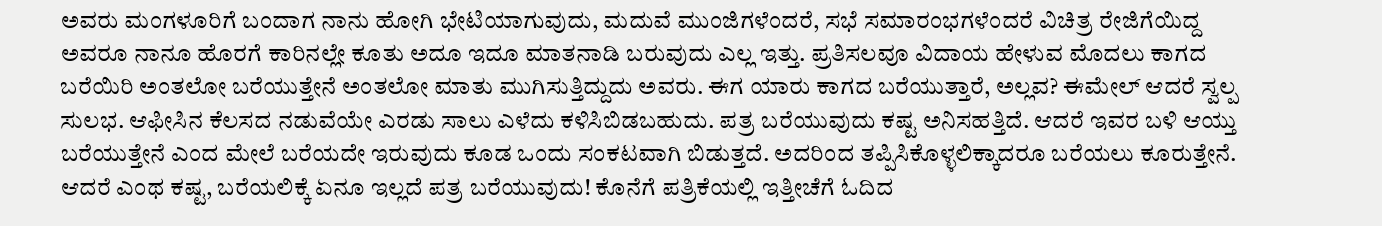ಅವರು ಮಂಗಳೂರಿಗೆ ಬಂದಾಗ ನಾನು ಹೋಗಿ ಭೇಟಿಯಾಗುವುದು, ಮದುವೆ ಮುಂಜಿಗಳೆಂದರೆ, ಸಭೆ ಸಮಾರಂಭಗಳೆಂದರೆ ವಿಚಿತ್ರ ರೇಜಿಗೆಯಿದ್ದ ಅವರೂ ನಾನೂ ಹೊರಗೆ ಕಾರಿನಲ್ಲೇ ಕೂತು ಅದೂ ಇದೂ ಮಾತನಾಡಿ ಬರುವುದು ಎಲ್ಲ ಇತ್ತು. ಪ್ರತಿಸಲವೂ ವಿದಾಯ ಹೇಳುವ ಮೊದಲು ಕಾಗದ ಬರೆಯಿರಿ ಅಂತಲೋ ಬರೆಯುತ್ತೇನೆ ಅಂತಲೋ ಮಾತು ಮುಗಿಸುತ್ತಿದ್ದುದು ಅವರು. ಈಗ ಯಾರು ಕಾಗದ ಬರೆಯುತ್ತಾರೆ, ಅಲ್ಲವ? ಈಮೇಲ್ ಆದರೆ ಸ್ವಲ್ಪ ಸುಲಭ. ಆಫೀಸಿನ ಕೆಲಸದ ನಡುವೆಯೇ ಎರಡು ಸಾಲು ಎಳೆದು ಕಳಿಸಿಬಿಡಬಹುದು. ಪತ್ರ ಬರೆಯುವುದು ಕಷ್ಟ ಅನಿಸಹತ್ತಿದೆ. ಆದರೆ ಇವರ ಬಳಿ ಆಯ್ತು ಬರೆಯುತ್ತೇನೆ ಎಂದ ಮೇಲೆ ಬರೆಯದೇ ಇರುವುದು ಕೂಡ ಒಂದು ಸಂಕಟವಾಗಿ ಬಿಡುತ್ತದೆ. ಅದರಿಂದ ತಪ್ಪಿಸಿಕೊಳ್ಳಲಿಕ್ಕಾದರೂ ಬರೆಯಲು ಕೂರುತ್ತೇನೆ. ಆದರೆ ಎಂಥ ಕಷ್ಟ, ಬರೆಯಲಿಕ್ಕೆ ಏನೂ ಇಲ್ಲದೆ ಪತ್ರ ಬರೆಯುವುದು! ಕೊನೆಗೆ ಪತ್ರಿಕೆಯಲ್ಲಿ ಇತ್ತೀಚೆಗೆ ಓದಿದ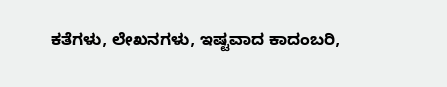ಕತೆಗಳು, ಲೇಖನಗಳು, ಇಷ್ಟವಾದ ಕಾದಂಬರಿ,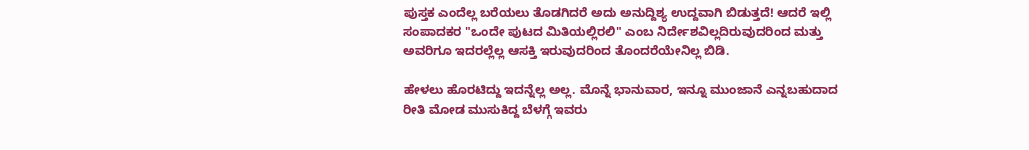ಪುಸ್ತಕ ಎಂದೆಲ್ಲ ಬರೆಯಲು ತೊಡಗಿದರೆ ಅದು ಅನುದ್ದಿಶ್ಯ ಉದ್ದವಾಗಿ ಬಿಡುತ್ತದೆ! ಆದರೆ ಇಲ್ಲಿ ಸಂಪಾದಕರ "ಒಂದೇ ಪುಟದ ಮಿತಿಯಲ್ಲಿರಲಿ" ಎಂಬ ನಿರ್ದೇಶವಿಲ್ಲದಿರುವುದರಿಂದ ಮತ್ತು ಅವರಿಗೂ ಇದರಲ್ಲೆಲ್ಲ ಆಸಕ್ತಿ ಇರುವುದರಿಂದ ತೊಂದರೆಯೇನಿಲ್ಲ ಬಿಡಿ.

ಹೇಳಲು ಹೊರಟಿದ್ದು ಇದನ್ನೆಲ್ಲ ಅಲ್ಲ. ಮೊನ್ನೆ ಭಾನುವಾರ, ಇನ್ನೂ ಮುಂಜಾನೆ ಎನ್ನಬಹುದಾದ ರೀತಿ ಮೋಡ ಮುಸುಕಿದ್ದ ಬೆಳಗ್ಗೆ ಇವರು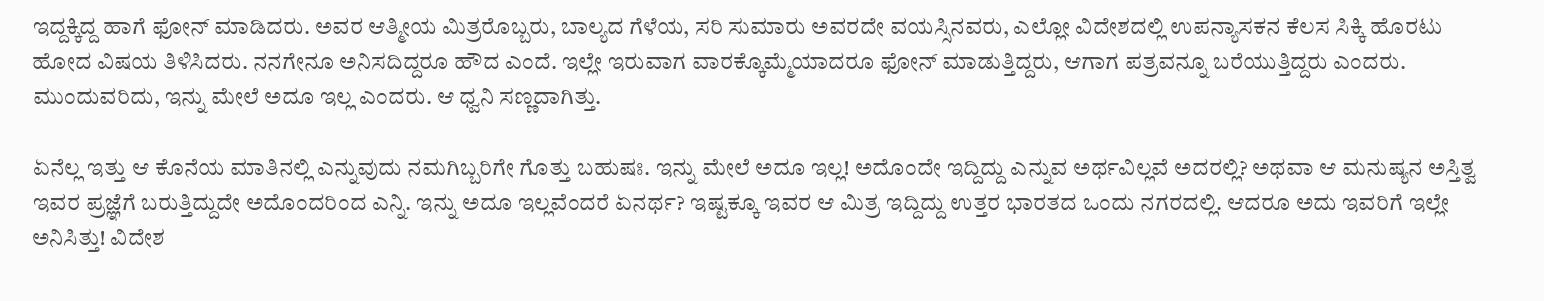ಇದ್ದಕ್ಕಿದ್ದ ಹಾಗೆ ಫೋನ್ ಮಾಡಿದರು. ಅವರ ಆತ್ಮೀಯ ಮಿತ್ರರೊಬ್ಬರು, ಬಾಲ್ಯದ ಗೆಳೆಯ, ಸರಿ ಸುಮಾರು ಅವರದೇ ವಯಸ್ಸಿನವರು, ಎಲ್ಲೋ ವಿದೇಶದಲ್ಲಿ ಉಪನ್ಯಾಸಕನ ಕೆಲಸ ಸಿಕ್ಕಿ ಹೊರಟು ಹೋದ ವಿಷಯ ತಿಳಿಸಿದರು. ನನಗೇನೂ ಅನಿಸದಿದ್ದರೂ ಹೌದ ಎಂದೆ. ಇಲ್ಲೇ ಇರುವಾಗ ವಾರಕ್ಕೊಮ್ಮೆಯಾದರೂ ಫೋನ್ ಮಾಡುತ್ತಿದ್ದರು, ಆಗಾಗ ಪತ್ರವನ್ನೂ ಬರೆಯುತ್ತಿದ್ದರು ಎಂದರು. ಮುಂದುವರಿದು, ಇನ್ನು ಮೇಲೆ ಅದೂ ಇಲ್ಲ ಎಂದರು. ಆ ಧ್ವನಿ ಸಣ್ಣದಾಗಿತ್ತು.

ಏನೆಲ್ಲ ಇತ್ತು ಆ ಕೊನೆಯ ಮಾತಿನಲ್ಲಿ ಎನ್ನುವುದು ನಮಗಿಬ್ಬರಿಗೇ ಗೊತ್ತು ಬಹುಷಃ. ಇನ್ನು ಮೇಲೆ ಅದೂ ಇಲ್ಲ! ಅದೊಂದೇ ಇದ್ದಿದ್ದು ಎನ್ನುವ ಅರ್ಥವಿಲ್ಲವೆ ಅದರಲ್ಲಿ? ಅಥವಾ ಆ ಮನುಷ್ಯನ ಅಸ್ತಿತ್ವ ಇವರ ಪ್ರಜ್ಞೆಗೆ ಬರುತ್ತಿದ್ದುದೇ ಅದೊಂದರಿಂದ ಎನ್ನಿ. ಇನ್ನು ಅದೂ ಇಲ್ಲವೆಂದರೆ ಏನರ್ಥ? ಇಷ್ಟಕ್ಕೂ ಇವರ ಆ ಮಿತ್ರ ಇದ್ದಿದ್ದು ಉತ್ತರ ಭಾರತದ ಒಂದು ನಗರದಲ್ಲಿ. ಆದರೂ ಅದು ಇವರಿಗೆ ಇಲ್ಲೇ ಅನಿಸಿತ್ತು! ವಿದೇಶ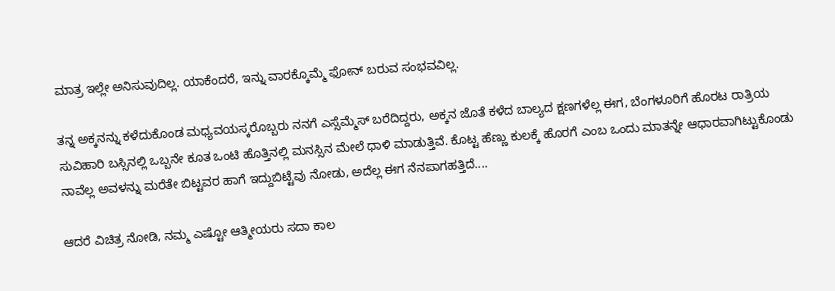ಮಾತ್ರ ಇಲ್ಲೇ ಅನಿಸುವುದಿಲ್ಲ. ಯಾಕೆಂದರೆ, ಇನ್ನು ವಾರಕ್ಕೊಮ್ಮೆ ಫೋನ್ ಬರುವ ಸಂಭವವಿಲ್ಲ.

ತನ್ನ ಅಕ್ಕನನ್ನು ಕಳೆದುಕೊಂಡ ಮಧ್ಯವಯಸ್ಕರೊಬ್ಬರು ನನಗೆ ಎಸ್ಸೆಮ್ಮೆಸ್ ಬರೆದಿದ್ದರು, ಅಕ್ಕನ ಜೊತೆ ಕಳೆದ ಬಾಲ್ಯದ ಕ್ಷಣಗಳೆಲ್ಲ ಈಗ, ಬೆಂಗಳೂರಿಗೆ ಹೊರಟ ರಾತ್ರಿಯ ಸುವಿಹಾರಿ ಬಸ್ಸಿನಲ್ಲಿ ಒಬ್ಬನೇ ಕೂತ ಒಂಟಿ ಹೊತ್ತಿನಲ್ಲಿ ಮನಸ್ಸಿನ ಮೇಲೆ ಧಾಳಿ ಮಾಡುತ್ತಿವೆ. ಕೊಟ್ಟ ಹೆಣ್ಣು ಕುಲಕ್ಕೆ ಹೊರಗೆ ಎಂಬ ಒಂದು ಮಾತನ್ನೇ ಆಧಾರವಾಗಿಟ್ಟುಕೊಂಡು ನಾವೆಲ್ಲ ಅವಳನ್ನು ಮರೆತೇ ಬಿಟ್ಟವರ ಹಾಗೆ ಇದ್ದುಬಿಟ್ಟೆವು ನೋಡು, ಅದೆಲ್ಲ ಈಗ ನೆನಪಾಗಹತ್ತಿದೆ....

ಆದರೆ ವಿಚಿತ್ರ ನೋಡಿ, ನಮ್ಮ ಎಷ್ಟೋ ಆತ್ಮೀಯರು ಸದಾ ಕಾಲ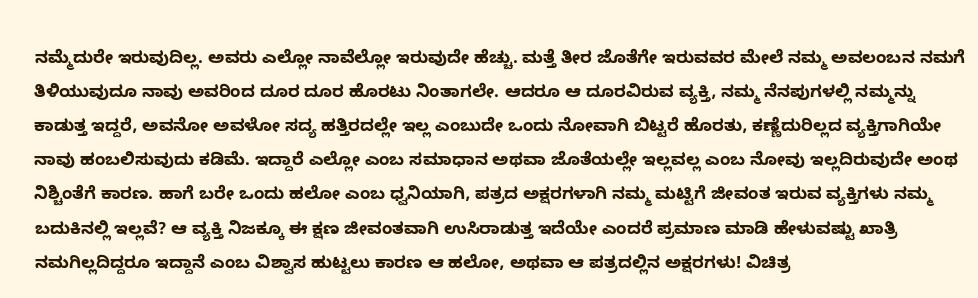ನಮ್ಮೆದುರೇ ಇರುವುದಿಲ್ಲ. ಅವರು ಎಲ್ಲೋ ನಾವೆಲ್ಲೋ ಇರುವುದೇ ಹೆಚ್ಚು. ಮತ್ತೆ ತೀರ ಜೊತೆಗೇ ಇರುವವರ ಮೇಲೆ ನಮ್ಮ ಅವಲಂಬನ ನಮಗೆ ತಿಳಿಯುವುದೂ ನಾವು ಅವರಿಂದ ದೂರ ದೂರ ಹೊರಟು ನಿಂತಾಗಲೇ. ಆದರೂ ಆ ದೂರವಿರುವ ವ್ಯಕ್ತಿ, ನಮ್ಮ ನೆನಪುಗಳಲ್ಲಿ ನಮ್ಮನ್ನು ಕಾಡುತ್ತ ಇದ್ದರೆ, ಅವನೋ ಅವಳೋ ಸದ್ಯ ಹತ್ತಿರದಲ್ಲೇ ಇಲ್ಲ ಎಂಬುದೇ ಒಂದು ನೋವಾಗಿ ಬಿಟ್ಟರೆ ಹೊರತು, ಕಣ್ಣೆದುರಿಲ್ಲದ ವ್ಯಕ್ತಿಗಾಗಿಯೇ ನಾವು ಹಂಬಲಿಸುವುದು ಕಡಿಮೆ. ಇದ್ದಾರೆ ಎಲ್ಲೋ ಎಂಬ ಸಮಾಧಾನ ಅಥವಾ ಜೊತೆಯಲ್ಲೇ ಇಲ್ಲವಲ್ಲ ಎಂಬ ನೋವು ಇಲ್ಲದಿರುವುದೇ ಅಂಥ ನಿಶ್ಚಿಂತೆಗೆ ಕಾರಣ. ಹಾಗೆ ಬರೇ ಒಂದು ಹಲೋ ಎಂಬ ಧ್ವನಿಯಾಗಿ, ಪತ್ರದ ಅಕ್ಷರಗಳಾಗಿ ನಮ್ಮ ಮಟ್ಟಿಗೆ ಜೀವಂತ ಇರುವ ವ್ಯಕ್ತಿಗಳು ನಮ್ಮ ಬದುಕಿನಲ್ಲಿ ಇಲ್ಲವೆ? ಆ ವ್ಯಕ್ತಿ ನಿಜಕ್ಕೂ ಈ ಕ್ಷಣ ಜೀವಂತವಾಗಿ ಉಸಿರಾಡುತ್ತ ಇದೆಯೇ ಎಂದರೆ ಪ್ರಮಾಣ ಮಾಡಿ ಹೇಳುವಷ್ಟು ಖಾತ್ರಿ ನಮಗಿಲ್ಲದಿದ್ದರೂ ಇದ್ದಾನೆ ಎಂಬ ವಿಶ್ವಾಸ ಹುಟ್ಟಲು ಕಾರಣ ಆ ಹಲೋ, ಅಥವಾ ಆ ಪತ್ರದಲ್ಲಿನ ಅಕ್ಷರಗಳು! ವಿಚಿತ್ರ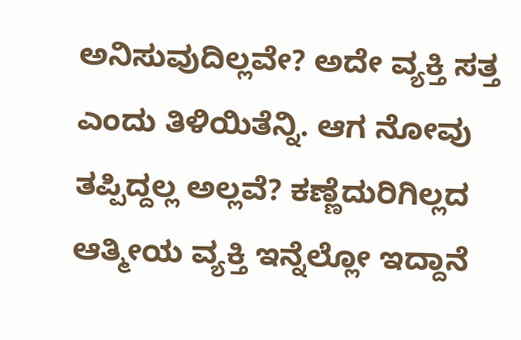ಅನಿಸುವುದಿಲ್ಲವೇ? ಅದೇ ವ್ಯಕ್ತಿ ಸತ್ತ ಎಂದು ತಿಳಿಯಿತೆನ್ನಿ. ಆಗ ನೋವು ತಪ್ಪಿದ್ದಲ್ಲ ಅಲ್ಲವೆ? ಕಣ್ಣೆದುರಿಗಿಲ್ಲದ ಆತ್ಮೀಯ ವ್ಯಕ್ತಿ ಇನ್ನೆಲ್ಲೋ ಇದ್ದಾನೆ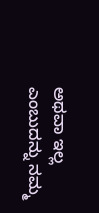ಅಥವಾ ಇಲ್ಲ ಎಂಬುದನ್ನು ನಮ್ಮ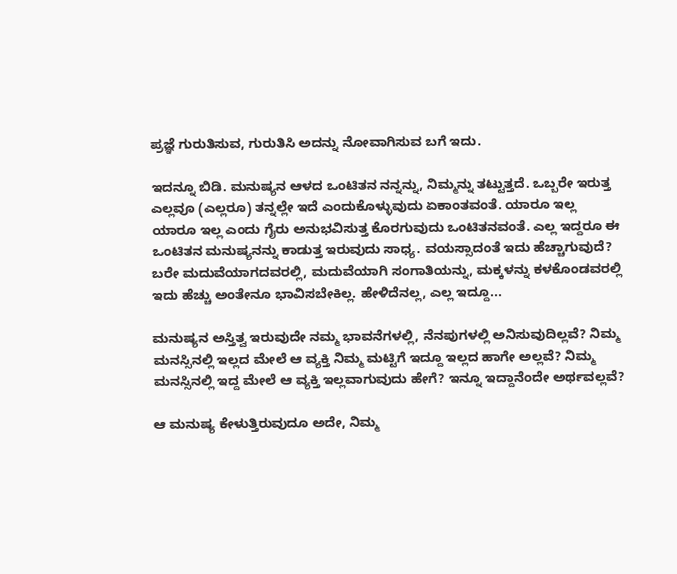ಪ್ರಜ್ಞೆ ಗುರುತಿಸುವ, ಗುರುತಿಸಿ ಅದನ್ನು ನೋವಾಗಿಸುವ ಬಗೆ ಇದು.

ಇದನ್ನೂ ಬಿಡಿ. ಮನುಷ್ಯನ ಆಳದ ಒಂಟಿತನ ನನ್ನನ್ನು, ನಿಮ್ಮನ್ನು ತಟ್ಟುತ್ತದೆ. ಒಬ್ಬರೇ ಇರುತ್ತ ಎಲ್ಲವೂ (ಎಲ್ಲರೂ) ತನ್ನಲ್ಲೇ ಇದೆ ಎಂದುಕೊಳ್ಳುವುದು ಏಕಾಂತವಂತೆ. ಯಾರೂ ಇಲ್ಲ ಯಾರೂ ಇಲ್ಲ ಎಂದು ಗೈರು ಅನುಭವಿಸುತ್ತ ಕೊರಗುವುದು ಒಂಟಿತನವಂತೆ. ಎಲ್ಲ ಇದ್ದರೂ ಈ ಒಂಟಿತನ ಮನುಷ್ಯನನ್ನು ಕಾಡುತ್ತ ಇರುವುದು ಸಾಧ್ಯ. ವಯಸ್ಸಾದಂತೆ ಇದು ಹೆಚ್ಚಾಗುವುದೆ? ಬರೇ ಮದುವೆಯಾಗದವರಲ್ಲಿ, ಮದುವೆಯಾಗಿ ಸಂಗಾತಿಯನ್ನು, ಮಕ್ಕಳನ್ನು ಕಳಕೊಂಡವರಲ್ಲಿ ಇದು ಹೆಚ್ಚು ಅಂತೇನೂ ಭಾವಿಸಬೇಕಿಲ್ಲ. ಹೇಳಿದೆನಲ್ಲ, ಎಲ್ಲ ಇದ್ದೂ...

ಮನುಷ್ಯನ ಅಸ್ತಿತ್ವ ಇರುವುದೇ ನಮ್ಮ ಭಾವನೆಗಳಲ್ಲಿ, ನೆನಪುಗಳಲ್ಲಿ ಅನಿಸುವುದಿಲ್ಲವೆ? ನಿಮ್ಮ ಮನಸ್ಸಿನಲ್ಲಿ ಇಲ್ಲದ ಮೇಲೆ ಆ ವ್ಯಕ್ತಿ ನಿಮ್ಮ ಮಟ್ಟಿಗೆ ಇದ್ದೂ ಇಲ್ಲದ ಹಾಗೇ ಅಲ್ಲವೆ? ನಿಮ್ಮ ಮನಸ್ಸಿನಲ್ಲಿ ಇದ್ದ ಮೇಲೆ ಆ ವ್ಯಕ್ತಿ ಇಲ್ಲವಾಗುವುದು ಹೇಗೆ? ಇನ್ನೂ ಇದ್ದಾನೆಂದೇ ಅರ್ಥವಲ್ಲವೆ?

ಆ ಮನುಷ್ಯ ಕೇಳುತ್ತಿರುವುದೂ ಅದೇ, ನಿಮ್ಮ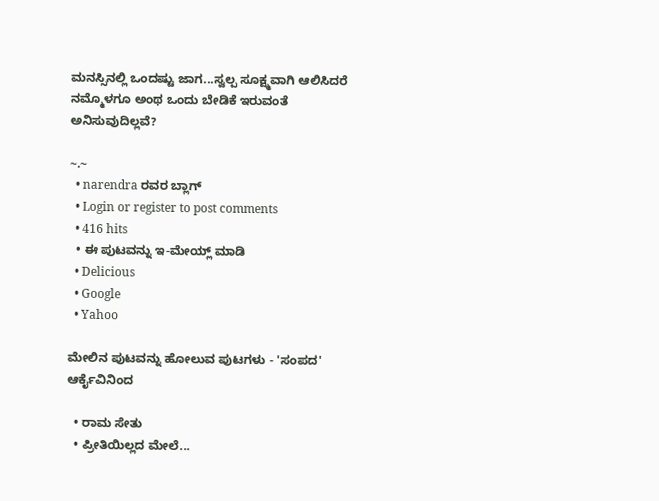ಮನಸ್ಸಿನಲ್ಲಿ ಒಂದಷ್ಟು ಜಾಗ...ಸ್ವಲ್ಪ ಸೂಕ್ಷ್ಮವಾಗಿ ಆಲಿಸಿದರೆ ನಮ್ಮೊಳಗೂ ಅಂಥ ಒಂದು ಬೇಡಿಕೆ ಇರುವಂತೆ ಅನಿಸುವುದಿಲ್ಲವೆ?

~.~
  • narendra ರವರ ಬ್ಲಾಗ್
  • Login or register to post comments
  • 416 hits
  • ಈ ಪುಟವನ್ನು ಇ-ಮೇಯ್ಲ್ ಮಾಡಿ
  • Delicious
  • Google
  • Yahoo

ಮೇಲಿನ ಪುಟವನ್ನು ಹೋಲುವ ಪುಟಗಳು - 'ಸಂಪದ' ಆರ್ಕೈವಿನಿಂದ

  • ರಾಮ ಸೇತು
  • ಪ್ರೀತಿಯಿಲ್ಲದ ಮೇಲೆ...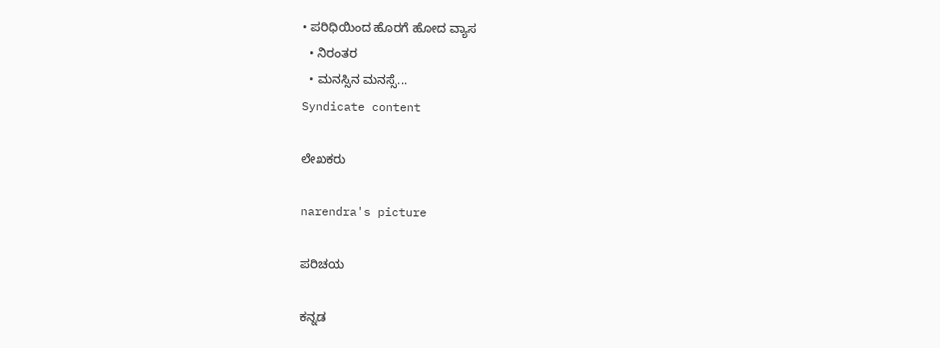• ಪರಿಧಿಯಿಂದ ಹೊರಗೆ ಹೋದ ವ್ಯಾಸ
  • ನಿರಂತರ
  • ಮನಸ್ಸಿನ ಮನಸ್ಸೆ...
Syndicate content

ಲೇಖಕರು

narendra's picture

ಪರಿಚಯ

ಕನ್ನಡ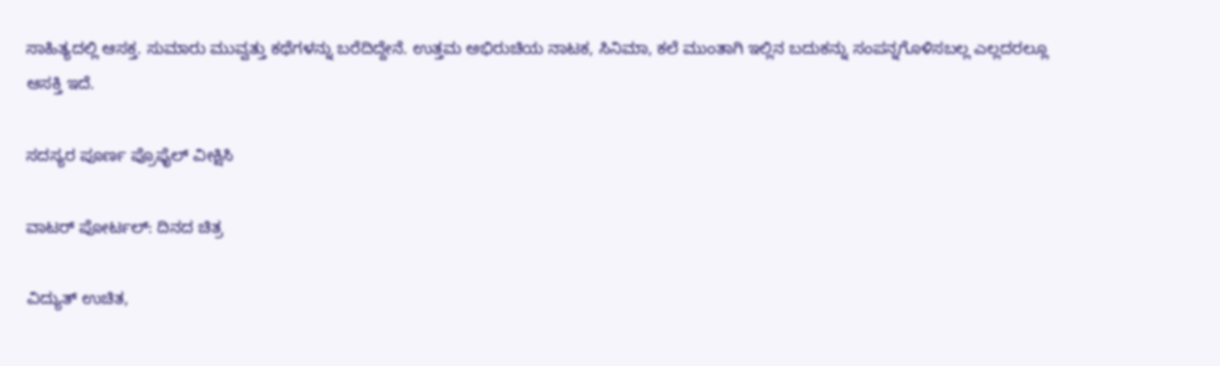ಸಾಹಿತ್ಯದಲ್ಲಿ ಆಸಕ್ತ. ಸುಮಾರು ಮುವ್ವತ್ತು ಕಥೆಗಳನ್ನು ಬರೆದಿದ್ದೇನೆ. ಉತ್ತಮ ಅಭಿರುಚಿಯ ನಾಟಕ, ಸಿನಿಮಾ, ಕಲೆ ಮುಂತಾಗಿ ಇಲ್ಲಿನ ಬದುಕನ್ನು ಸಂಪನ್ನಗೊಳಿಸಬಲ್ಲ ಎಲ್ಲದರಲ್ಲೂ ಆಸಕ್ತಿ ಇದೆ.

ಸದಸ್ಯರ ಪೂರ್ಣ ಪ್ರೊಫೈಲ್ ವೀಕ್ಷಿಸಿ

ವಾಟರ್ ಪೋರ್ಟಲ್: ದಿನದ ಚಿತ್ರ

ವಿದ್ಯುತ್ ಉಚಿತ,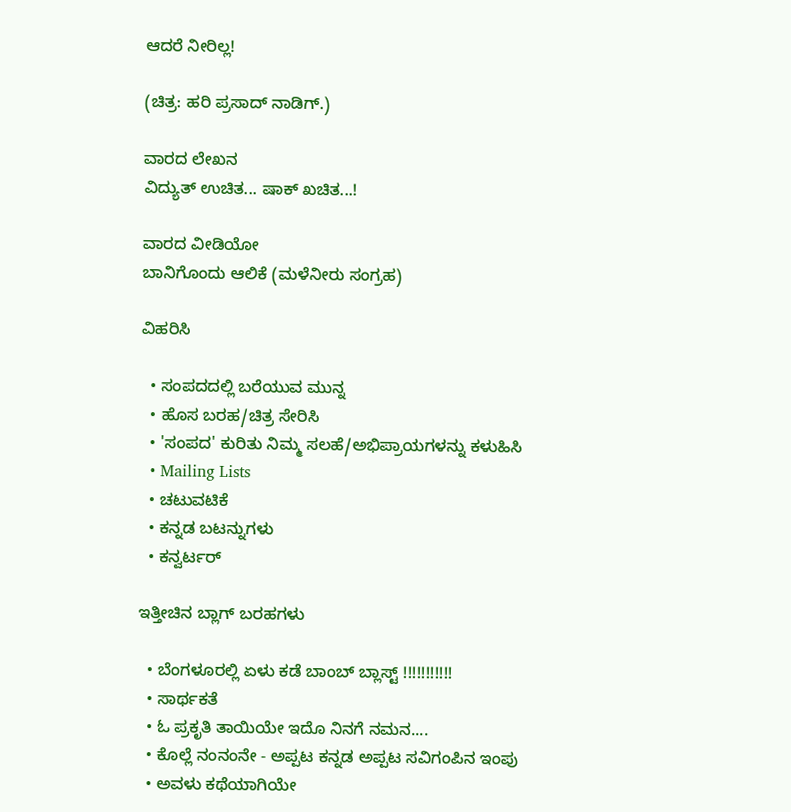ಆದರೆ ನೀರಿಲ್ಲ!

(ಚಿತ್ರ: ಹರಿ ಪ್ರಸಾದ್ ನಾಡಿಗ್.)

ವಾರದ ಲೇಖನ
ವಿದ್ಯುತ್ ಉಚಿತ... ಷಾಕ್ ಖಚಿತ...!

ವಾರದ ವೀಡಿಯೋ
ಬಾನಿಗೊಂದು ಆಲಿಕೆ (ಮಳೆನೀರು ಸಂಗ್ರಹ)

ವಿಹರಿಸಿ

  • ಸಂಪದದಲ್ಲಿ ಬರೆಯುವ ಮುನ್ನ
  • ಹೊಸ ಬರಹ/ಚಿತ್ರ ಸೇರಿಸಿ
  • 'ಸಂಪದ' ಕುರಿತು ನಿಮ್ಮ ಸಲಹೆ/ಅಭಿಪ್ರಾಯಗಳನ್ನು ಕಳುಹಿಸಿ
  • Mailing Lists
  • ಚಟುವಟಿಕೆ
  • ಕನ್ನಡ ಬಟನ್ನುಗಳು
  • ಕನ್ವರ್ಟರ್

ಇತ್ತೀಚಿನ ಬ್ಲಾಗ್ ಬರಹಗಳು

  • ಬೆಂಗಳೂರಲ್ಲಿ ಏಳು ಕಡೆ ಬಾಂಬ್ ಬ್ಲಾಸ್ಟ್ !!!!!!!!!!!
  • ಸಾರ್ಥಕತೆ
  • ಓ ಪ್ರಕೃತಿ ತಾಯಿಯೇ ಇದೊ ನಿನಗೆ ನಮನ....
  • ಕೊಲ್ಲೆ ನಂನಂನೇ - ಅಪ್ಪಟ ಕನ್ನಡ ಅಪ್ಪಟ ಸವಿಗಂಪಿನ ಇಂಪು
  • ಅವಳು ಕಥೆಯಾಗಿಯೇ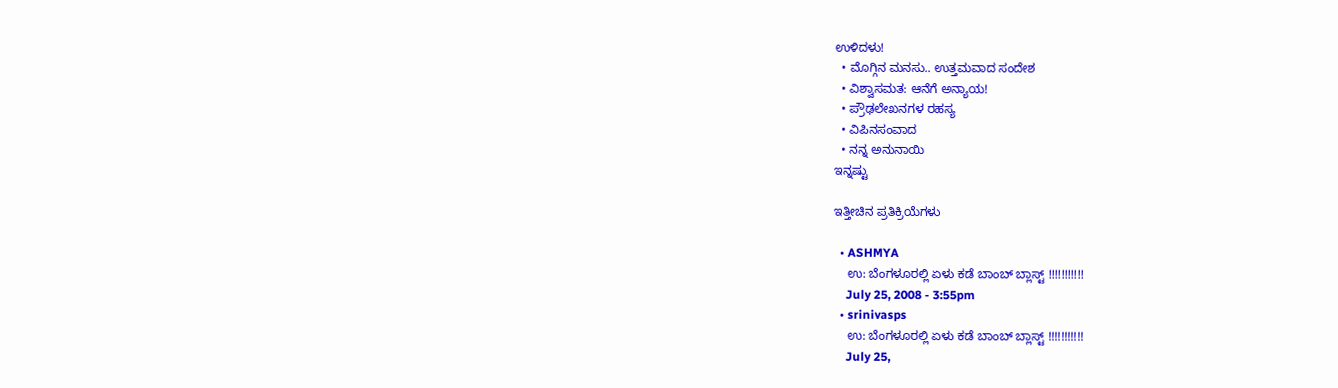ಉಳಿದಳು!
  • ಮೊಗ್ಗಿನ ಮನಸು.. ಉತ್ತಮವಾದ ಸಂದೇಶ
  • ವಿಶ್ವಾಸಮತ: ಆನೆಗೆ ಅನ್ಯಾಯ!
  • ಪ್ರೌಢಲೇಖನಗಳ ರಹಸ್ಯ
  • ವಿಪಿನಸಂವಾದ
  • ನನ್ನ ಅನುನಾಯಿ
ಇನ್ನಷ್ಟು

ಇತ್ತೀಚಿನ ಪ್ರತಿಕ್ರಿಯೆಗಳು

  • ASHMYA
    ಉ: ಬೆಂಗಳೂರಲ್ಲಿ ಏಳು ಕಡೆ ಬಾಂಬ್ ಬ್ಲಾಸ್ಟ್ !!!!!!!!!!!
    July 25, 2008 - 3:55pm
  • srinivasps
    ಉ: ಬೆಂಗಳೂರಲ್ಲಿ ಏಳು ಕಡೆ ಬಾಂಬ್ ಬ್ಲಾಸ್ಟ್ !!!!!!!!!!!
    July 25,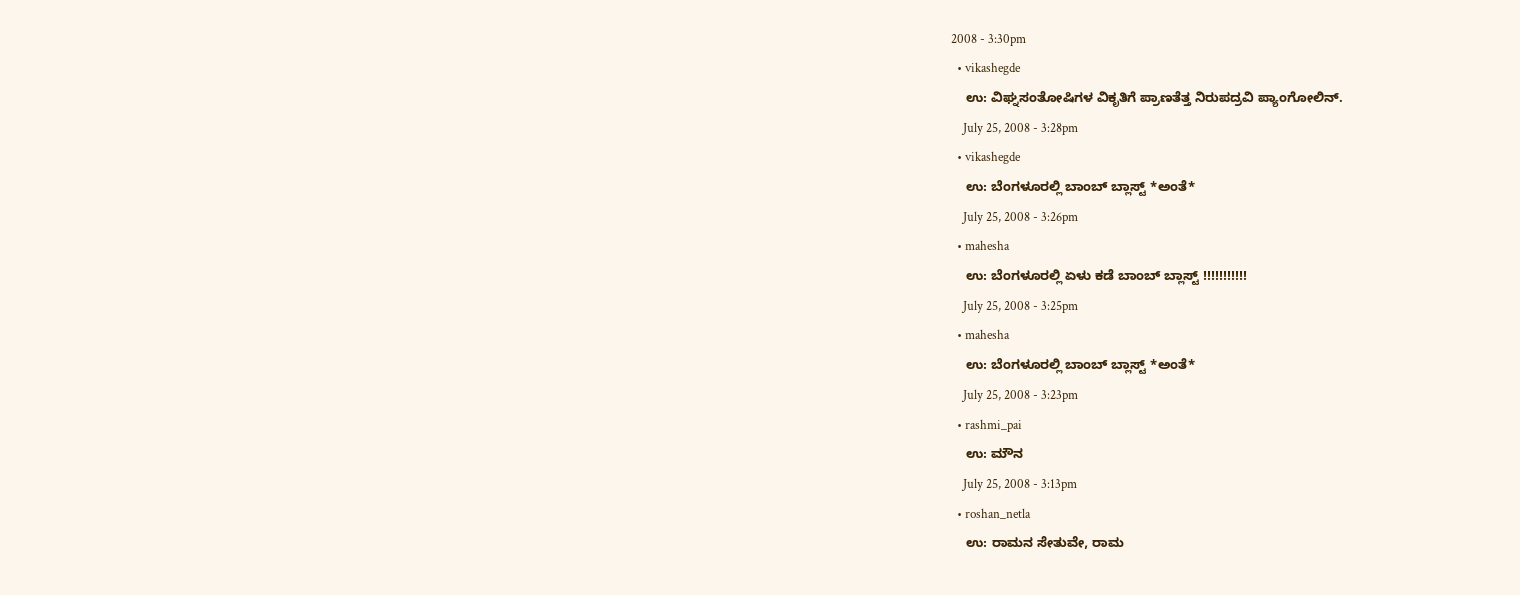2008 - 3:30pm
  • vikashegde
    ಉ: ವಿಘ್ನಸಂತೋಷಿಗಳ ವಿಕೃತಿಗೆ ಪ್ರಾಣತೆತ್ತ ನಿರುಪದ್ರವಿ ಪ್ಯಾಂಗೋಲಿನ್.
    July 25, 2008 - 3:28pm
  • vikashegde
    ಉ: ಬೆಂಗಳೂರಲ್ಲಿ ಬಾಂಬ್ ಬ್ಲಾಸ್ಟ್ *ಅಂತೆ*
    July 25, 2008 - 3:26pm
  • mahesha
    ಉ: ಬೆಂಗಳೂರಲ್ಲಿ ಏಳು ಕಡೆ ಬಾಂಬ್ ಬ್ಲಾಸ್ಟ್ !!!!!!!!!!!
    July 25, 2008 - 3:25pm
  • mahesha
    ಉ: ಬೆಂಗಳೂರಲ್ಲಿ ಬಾಂಬ್ ಬ್ಲಾಸ್ಟ್ *ಅಂತೆ*
    July 25, 2008 - 3:23pm
  • rashmi_pai
    ಉ: ಮೌನ
    July 25, 2008 - 3:13pm
  • roshan_netla
    ಉ: ರಾಮನ ಸೇತುವೇ, ರಾಮ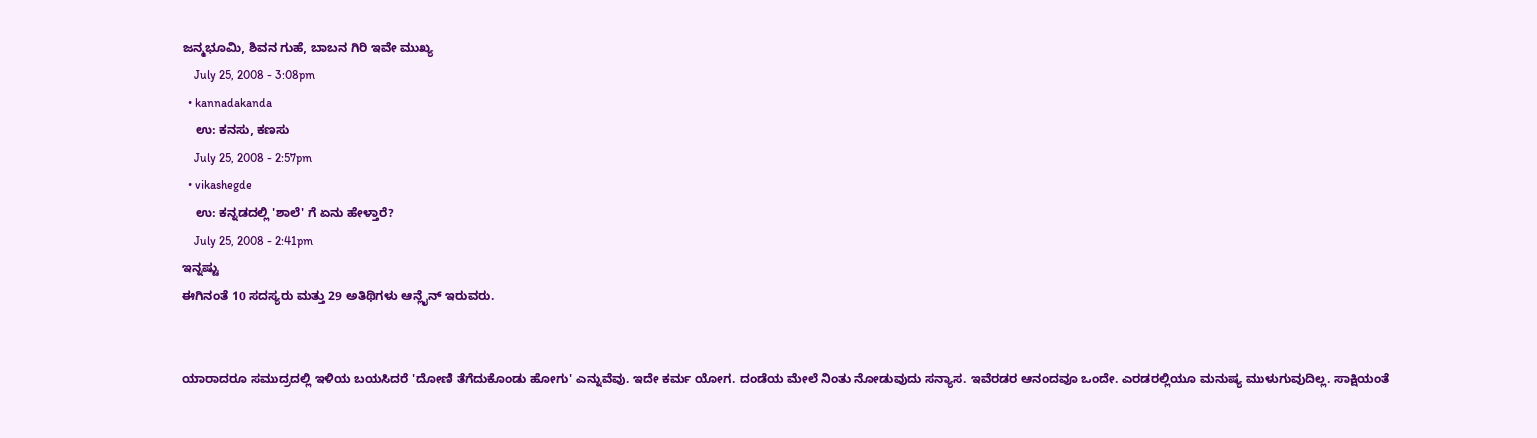ಜನ್ಮಭೂಮಿ, ಶಿವನ ಗುಹೆ, ಬಾಬನ ಗಿರಿ ಇವೇ ಮುಖ್ಯ
    July 25, 2008 - 3:08pm
  • kannadakanda
    ಉ: ಕನಸು, ಕಣಸು
    July 25, 2008 - 2:57pm
  • vikashegde
    ಉ: ಕನ್ನಡದಲ್ಲಿ 'ಶಾಲೆ' ಗೆ ಏನು ಹೇಳ್ತಾರೆ?
    July 25, 2008 - 2:41pm
ಇನ್ನಷ್ಟು
ಈಗಿನಂತೆ 10 ಸದಸ್ಯರು ಮತ್ತು 29 ಅತಿಥಿಗಳು ಆನ್ಲೈನ್ ಇರುವರು.


ಯಾರಾದರೂ ಸಮುದ್ರದಲ್ಲಿ ಇಳಿಯ ಬಯಸಿದರೆ 'ದೋಣಿ ತೆಗೆದುಕೊಂಡು ಹೋಗು' ಎನ್ನುವೆವು. ಇದೇ ಕರ್ಮ ಯೋಗ. ದಂಡೆಯ ಮೇಲೆ ನಿಂತು ನೋಡುವುದು ಸನ್ಯಾಸ. ಇವೆರಡರ ಆನಂದವೂ ಒಂದೇ. ಎರಡರಲ್ಲಿಯೂ ಮನುಷ್ಯ ಮುಳುಗುವುದಿಲ್ಲ. ಸಾಕ್ಷಿಯಂತೆ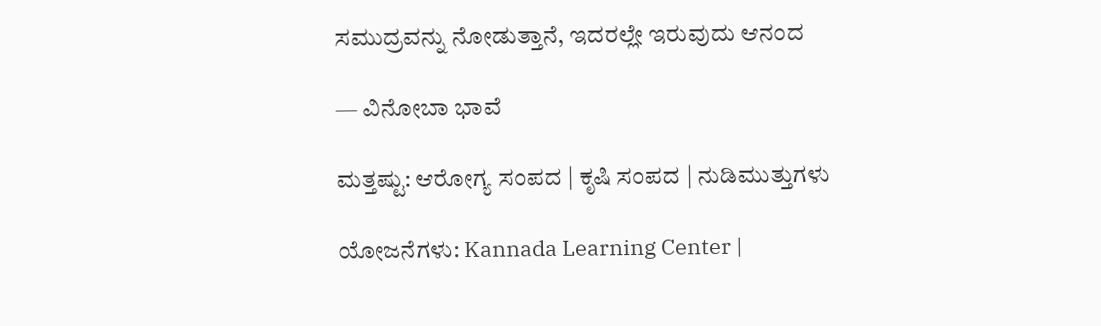ಸಮುದ್ರವನ್ನು ನೋಡುತ್ತಾನೆ, ಇದರಲ್ಲೇ ಇರುವುದು ಆನಂದ

— ವಿನೋಬಾ ಭಾವೆ

ಮತ್ತಷ್ಟು: ಆರೋಗ್ಯ ಸಂಪದ | ಕೃಷಿ ಸಂಪದ | ನುಡಿಮುತ್ತುಗಳು

ಯೋಜನೆಗಳು: Kannada Learning Center |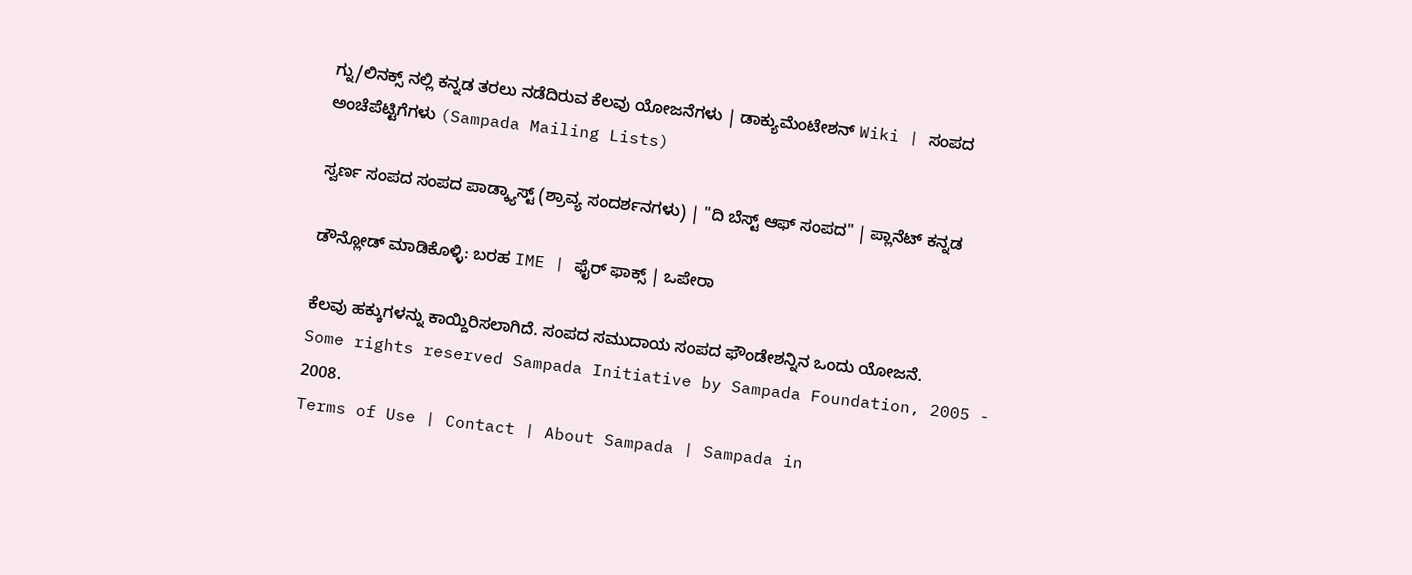ಗ್ನು/ಲಿನಕ್ಸ್ ನಲ್ಲಿ ಕನ್ನಡ ತರಲು ನಡೆದಿರುವ ಕೆಲವು ಯೋಜನೆಗಳು | ಡಾಕ್ಯುಮೆಂಟೇಶನ್ Wiki | ಸಂಪದ ಅಂಚೆಪೆಟ್ಟಿಗೆಗಳು (Sampada Mailing Lists)

ಸ್ವರ್ಣ ಸಂಪದ ಸಂಪದ ಪಾಡ್ಕ್ಯಾಸ್ಟ್ (ಶ್ರಾವ್ಯ ಸಂದರ್ಶನಗಳು) | "ದಿ ಬೆಸ್ಟ್ ಆಫ್ ಸಂಪದ" | ಪ್ಲಾನೆಟ್ ಕನ್ನಡ

ಡೌನ್ಲೋಡ್ ಮಾಡಿಕೊಳ್ಳಿ: ಬರಹ IME | ಫೈರ್ ಫಾಕ್ಸ್ | ಒಪೇರಾ

ಕೆಲವು ಹಕ್ಕುಗಳನ್ನು ಕಾಯ್ದಿರಿಸಲಾಗಿದೆ. ಸಂಪದ ಸಮುದಾಯ ಸಂಪದ ಫೌಂಡೇಶನ್ನಿನ ಒಂದು ಯೋಜನೆ.
Some rights reserved Sampada Initiative by Sampada Foundation, 2005 - 2008.
Terms of Use | Contact | About Sampada | Sampada in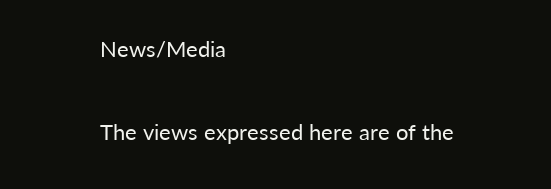News/Media

The views expressed here are of the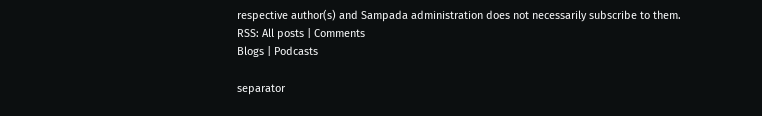respective author(s) and Sampada administration does not necessarily subscribe to them.
RSS: All posts | Comments
Blogs | Podcasts

separator